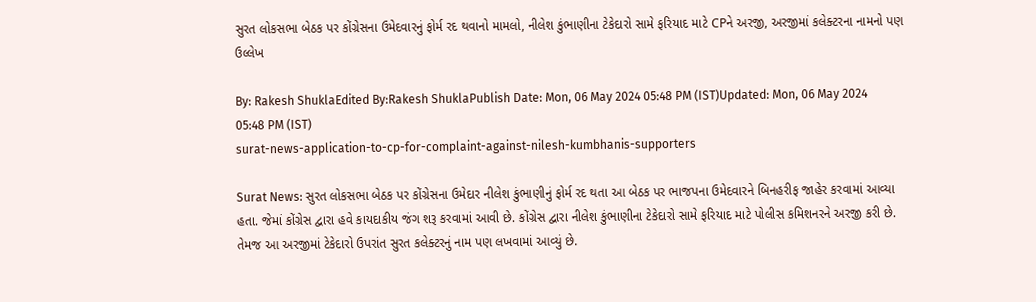સુરત લોકસભા બેઠક પર કોંગ્રેસના ઉમેદવારનું ફોર્મ રદ થવાનો મામલો, નીલેશ કુંભાણીના ટેકેદારો સામે ફરિયાદ માટે CPને અરજી, અરજીમાં કલેક્ટરના નામનો પણ ઉલ્લેખ

By: Rakesh ShuklaEdited By:Rakesh ShuklaPublish Date: Mon, 06 May 2024 05:48 PM (IST)Updated: Mon, 06 May 2024 05:48 PM (IST)
surat-news-application-to-cp-for-complaint-against-nilesh-kumbhanis-supporters

Surat News: સુરત લોકસભા બેઠક પર કોંગ્રેસના ઉમેદાર નીલેશ કુંભાણીનું ફોર્મ રદ થતા આ બેઠક પર ભાજપના ઉમેદવારને બિનહરીફ જાહેર કરવામાં આવ્યા હતા. જેમાં કોંગ્રેસ દ્વારા હવે કાયદાકીય જંગ શરૂ કરવામાં આવી છે. કોંગ્રેસ દ્વારા નીલેશ કુંભાણીના ટેકેદારો સામે ફરિયાદ માટે પોલીસ કમિશનરને અરજી કરી છે. તેમજ આ અરજીમાં ટેકેદારો ઉપરાંત સુરત કલેક્ટરનું નામ પણ લખવામાં આવ્યું છે.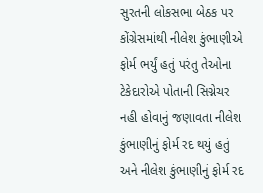સુરતની લોકસભા બેઠક પર કોંગ્રેસમાંથી નીલેશ કુંભાણીએ ફોર્મ ભર્યું હતું પરંતુ તેઓના ટેકેદારોએ પોતાની સિગ્નેચર નહી હોવાનું જણાવતા નીલેશ કુંભાણીનું ફોર્મ રદ થયું હતું અને નીલેશ કુંભાણીનું ફોર્મ રદ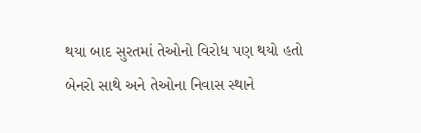થયા બાદ સુરતમાં તેઓનો વિરોધ પણ થયો હતો બેનરો સાથે અને તેઓના નિવાસ સ્થાને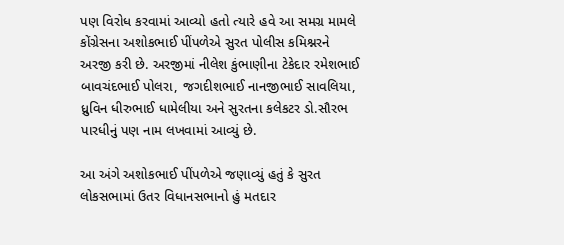પણ વિરોધ કરવામાં આવ્યો હતો ત્યારે હવે આ સમગ્ર મામલે કોંગ્રેસના અશોકભાઈ પીંપળેએ સુરત પોલીસ કમિશ્નરને અરજી કરી છે. અરજીમાં નીલેશ કુંભાણીના ટેકેદાર રમેશભાઈ બાવચંદભાઈ પોલરા, જગદીશભાઈ નાનજીભાઈ સાવલિયા, ધ્રુવિન ધીરુભાઈ ધામેલીયા અને સુરતના કલેકટર ડો.સૌરભ પારધીનું પણ નામ લખવામાં આવ્યું છે.

આ અંગે અશોકભાઈ પીંપળેએ જણાવ્યું હતું કે સુરત લોકસભામાં ઉતર વિધાનસભાનો હું મતદાર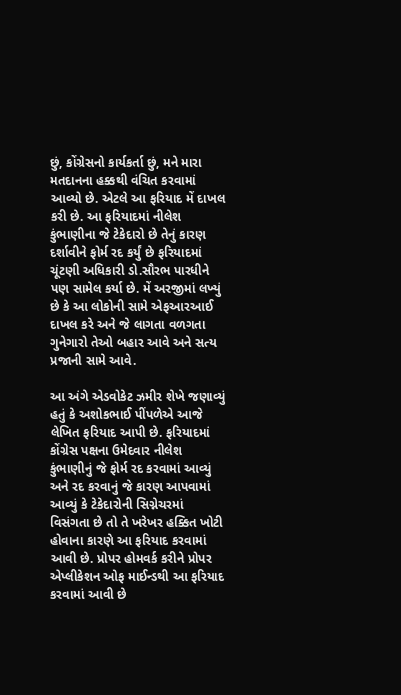છું, કોંગ્રેસનો કાર્યકર્તા છું, મને મારા મતદાનના હક્કથી વંચિત કરવામાં આવ્યો છે. એટલે આ ફરિયાદ મેં દાખલ કરી છે. આ ફરિયાદમાં નીલેશ કુંભાણીના જે ટેકેદારો છે તેનું કારણ દર્શાવીને ફોર્મ રદ કર્યું છે ફરિયાદમાં ચૂંટણી અધિકારી ડો.સૌરભ પારધીને પણ સામેલ કર્યા છે. મેં અરજીમાં લખ્યું છે કે આ લોકોની સામે એફઆરઆઈ દાખલ કરે અને જે લાગતા વળગતા ગુનેગારો તેઓ બહાર આવે અને સત્ય પ્રજાની સામે આવે.

આ અંગે એડવોકેટ ઝમીર શેખે જણાવ્યું હતું કે અશોકભાઈ પીંપળેએ આજે લેખિત ફરિયાદ આપી છે. ફરિયાદમાં કોંગ્રેસ પક્ષના ઉમેદવાર નીલેશ કુંભાણીનું જે ફોર્મ રદ કરવામાં આવ્યું અને રદ કરવાનું જે કારણ આપવામાં આવ્યું કે ટેકેદારોની સિગ્નેચરમાં વિસંગતા છે તો તે ખરેખર હક્કિત ખોટી હોવાના કારણે આ ફરિયાદ કરવામાં આવી છે. પ્રોપર હોમવર્ક કરીને પ્રોપર એપ્લીકેશન ઓફ માઈન્ડથી આ ફરિયાદ કરવામાં આવી છે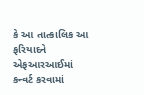કે આ તાત્કાલિક આ ફરિયાદને એફઆરઆઈમાં કન્વર્ટ કરવામાં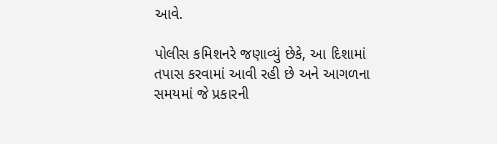આવે.

પોલીસ કમિશનરે જણાવ્યું છેકે, આ દિશામાં તપાસ કરવામાં આવી રહી છે અને આગળના સમયમાં જે પ્રકારની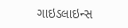ગાઇડલાઇન્સ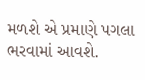મળશે એ પ્રમાણે પગલા ભરવામાં આવશે.